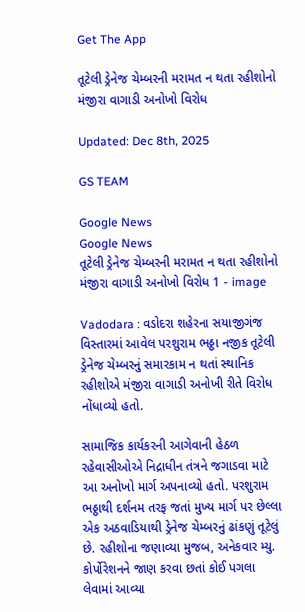Get The App

તૂટેલી ડ્રેનેજ ચેમ્બરની મરામત ન થતા રહીશોનો મંજીરા વાગાડી અનોખો વિરોધ

Updated: Dec 8th, 2025

GS TEAM

Google News
Google News
તૂટેલી ડ્રેનેજ ચેમ્બરની મરામત ન થતા રહીશોનો મંજીરા વાગાડી અનોખો વિરોધ 1 - image

Vadodara : વડોદરા શહેરના સયાજીગંજ વિસ્તારમાં આવેલ પરશુરામ ભઠ્ઠા નજીક તૂટેલી ડ્રેનેજ ચેમ્બરનું સમારકામ ન થતાં સ્થાનિક રહીશોએ મંજીરા વાગાડી અનોખી રીતે વિરોધ નોંધાવ્યો હતો.

સામાજિક કાર્યકરની આગેવાની હેઠળ રહેવાસીઓએ નિદ્રાધીન તંત્રને જગાડવા માટે આ અનોખો માર્ગ અપનાવ્યો હતો. પરશુરામ ભઠ્ઠાથી દર્શનમ તરફ જતાં મુખ્ય માર્ગ પર છેલ્લા એક અઠવાડિયાથી ડ્રેનેજ ચેમ્બરનું ઢાંકણું તૂટેલું છે. રહીશોના જણાવ્યા મુજબ, અનેકવાર મ્યુ. કોર્પોરેશનને જાણ કરવા છતાં કોઈ પગલા લેવામાં આવ્યા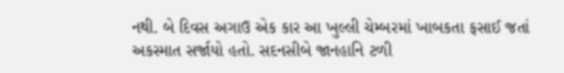નથી. બે દિવસ અગાઉ એક કાર આ ખુલ્લી ચેમ્બરમાં ખાબકતા ફસાઈ જતાં  અકસ્માત સર્જાયો હતો. સદનસીબે જાનહાનિ ટળી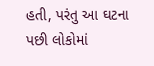હતી, પરંતુ આ ઘટના પછી લોકોમાં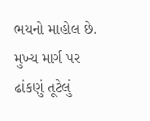ભયનો માહોલ છે. મુખ્ય માર્ગ પર ઢાંકણું તૂટેલું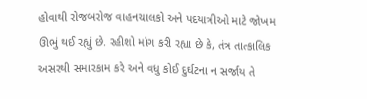હોવાથી રોજબરોજ વાહનચાલકો અને પદયાત્રીઓ માટે જોખમ ઊભું થઈ રહ્યું છે. રહીશો માંગ કરી રહ્યા છે કે, તંત્ર તાત્કાલિક અસરથી સમારકામ કરે અને વધુ કોઈ દુર્ઘટના ન સર્જાય તે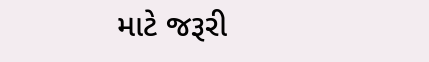માટે જરૂરી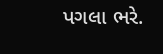પગલા ભરે.